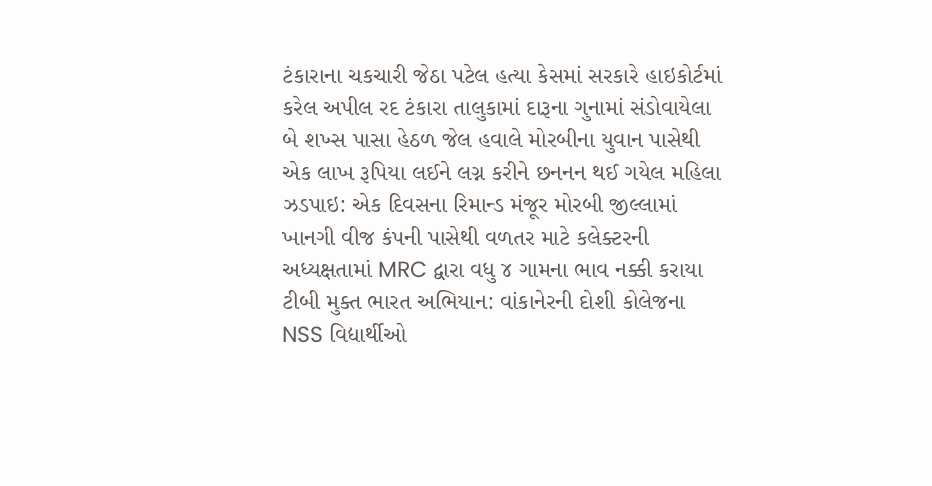ટંકારાના ચકચારી જેઠા પટેલ હત્યા કેસમાં સરકારે હાઇકોર્ટમાં કરેલ અપીલ રદ ટંકારા તાલુકામાં દારૂના ગુનામાં સંડોવાયેલા બે શખ્સ પાસા હેઠળ જેલ હવાલે મોરબીના યુવાન પાસેથી એક લાખ રૂપિયા લઈને લગ્ન કરીને છનનન થઈ ગયેલ મહિલા ઝડપાઇ: એક દિવસના રિમાન્ડ મંજૂર મોરબી જીલ્લામાં ખાનગી વીજ કંપની પાસેથી વળતર માટે કલેક્ટરની અધ્યક્ષતામાં MRC દ્વારા વધુ ૪ ગામના ભાવ નક્કી કરાયા ટીબી મુક્ત ભારત અભિયાન: વાંકાનેરની દોશી કોલેજના NSS વિદ્યાર્થીઓ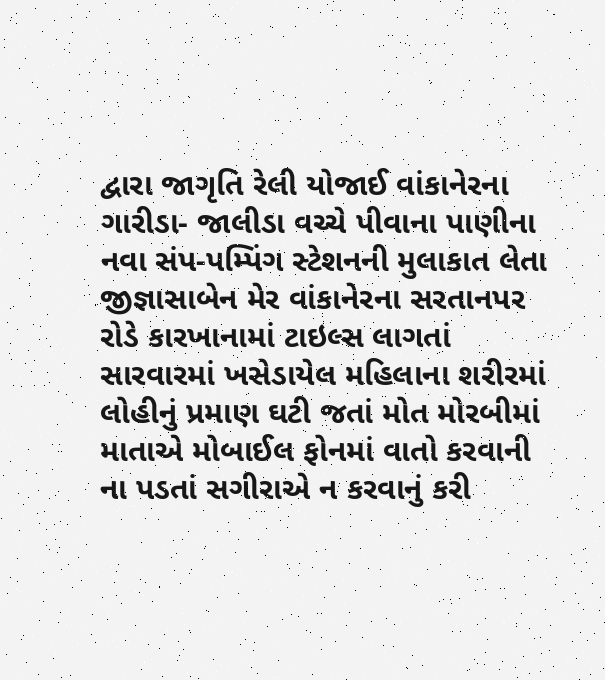દ્વારા જાગૃતિ રેલી યોજાઈ વાંકાનેરના ગારીડા- જાલીડા વચ્ચે પીવાના પાણીના નવા સંપ-પમ્પિંગ સ્ટેશનની મુલાકાત લેતા જીજ્ઞાસાબેન મેર વાંકાનેરના સરતાનપર રોડે કારખાનામાં ટાઇલ્સ લાગતાં સારવારમાં ખસેડાયેલ મહિલાના શરીરમાં લોહીનું પ્રમાણ ઘટી જતાં મોત મોરબીમાં માતાએ મોબાઈલ ફોનમાં વાતો કરવાની ના પડતાં સગીરાએ ન કરવાનું કરી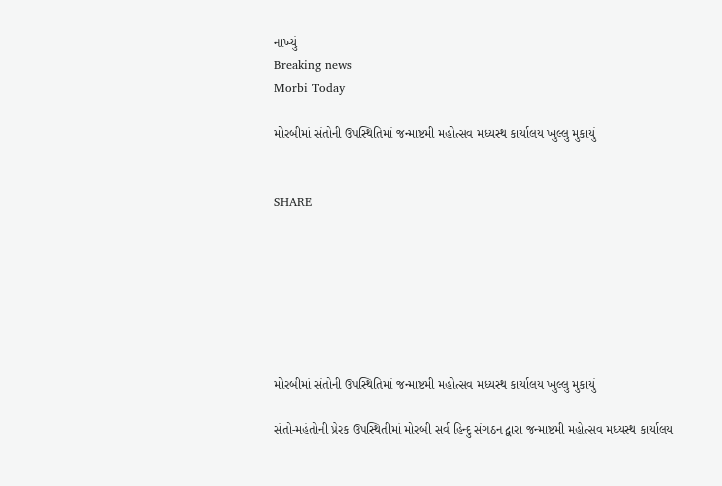નાખ્યું
Breaking news
Morbi Today

મોરબીમાં સંતોની ઉપસ્થિતિમાં જન્માષ્ટમી મહોત્સવ મધ્યસ્થ કાર્યાલય ખુલ્લુ મુકાયું


SHARE







મોરબીમાં સંતોની ઉપસ્થિતિમાં જન્માષ્ટમી મહોત્સવ મધ્યસ્થ કાર્યાલય ખુલ્લુ મુકાયું

સંતો-મહંતોની પ્રેરક ઉપસ્થિતીમાં મોરબી સર્વ હિન્દુ સંગઠન દ્વારા જન્માષ્ટમી મહોત્સવ મધ્યસ્થ કાર્યાલય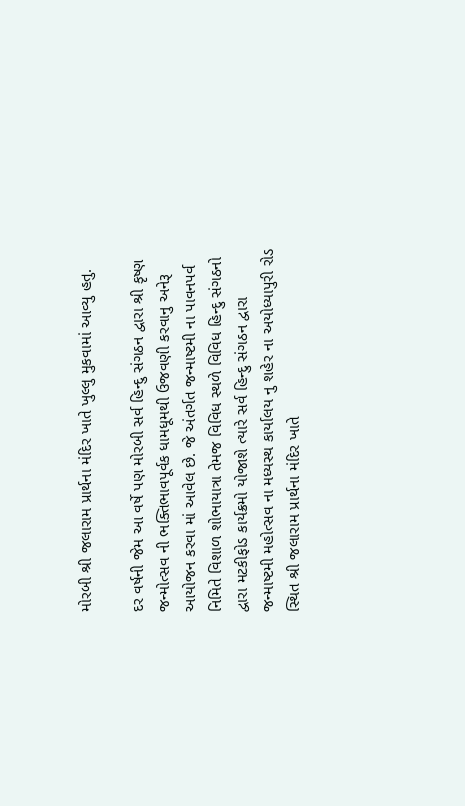મોરબી શ્રી જલારામ પ્રાર્થના મંદિર ખાતે ખુલ્લુ મુકવામાં આવ્યુ હતુ.

દર વર્ષની જેમ આ વર્ષે પણ મોરબી સર્વ હિન્દુ સંગઠન દ્વારા શ્રી કૃષ્ણ જન્મોત્સવ ની ભક્તિભાવપૂર્વક ધામધૂમથી ઉજવણી કરવાનુ અનેરૂ આયોજન કરવા માં આવેલ છે. જે અંતર્ગત જન્માષ્ટમી ના પાવનપર્વ નિમિતે વિશાળ શોભાયાત્રા તેમજ વિવિધ સ્થળે વિવિધ હિન્દુ સંગઠનો દ્વારા મટકીફોડ કાર્યક્રમો યોજાશે ત્યારે સર્વ હિન્દુ સંગઠન દ્વારા જન્માષ્ટમી મહોત્સવ ના મધ્યસ્થ કાર્યાલય નુ શહેર ના અયોધ્યાપુરી રોડ સ્થિત શ્રી જલારામ પ્રાર્થના મંદિર ખાતે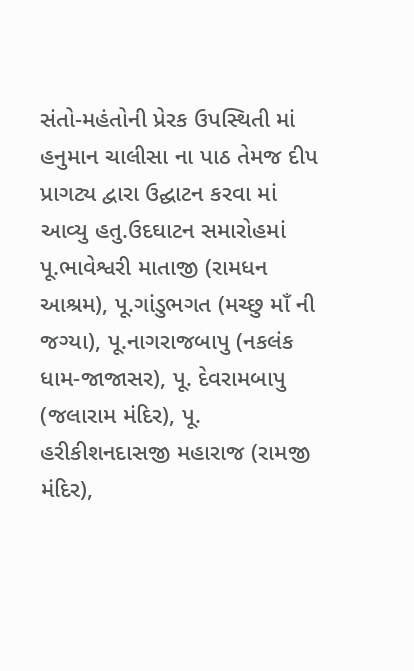સંતો-મહંતોની પ્રેરક ઉપસ્થિતી માં હનુમાન ચાલીસા ના પાઠ તેમજ દીપ પ્રાગટ્ય દ્વારા ઉદ્ઘાટન કરવા માં આવ્યુ હતુ.ઉદઘાટન સમારોહમાં પૂ.ભાવેશ્વરી માતાજી (રામધન આશ્રમ), પૂ.ગાંડુભગત (મચ્છુ માઁ ની જગ્યા), પૂ.નાગરાજબાપુ (નકલંક ધામ-જાજાસર), પૂ. દેવરામબાપુ (જલારામ મંદિર), પૂ. હરીકીશનદાસજી મહારાજ (રામજી મંદિર),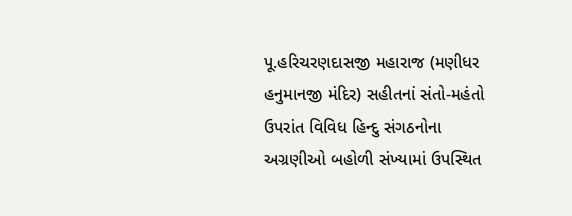પૂ.હરિચરણદાસજી મહારાજ (મણીધર હનુમાનજી મંદિર) સહીતનાં સંતો-મહંતો ઉપરાંત વિવિધ હિન્દુ સંગઠનોના અગ્રણીઓ બહોળી સંખ્યામાં ઉપસ્થિત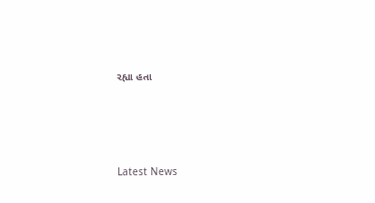રહ્યા હતા




Latest News